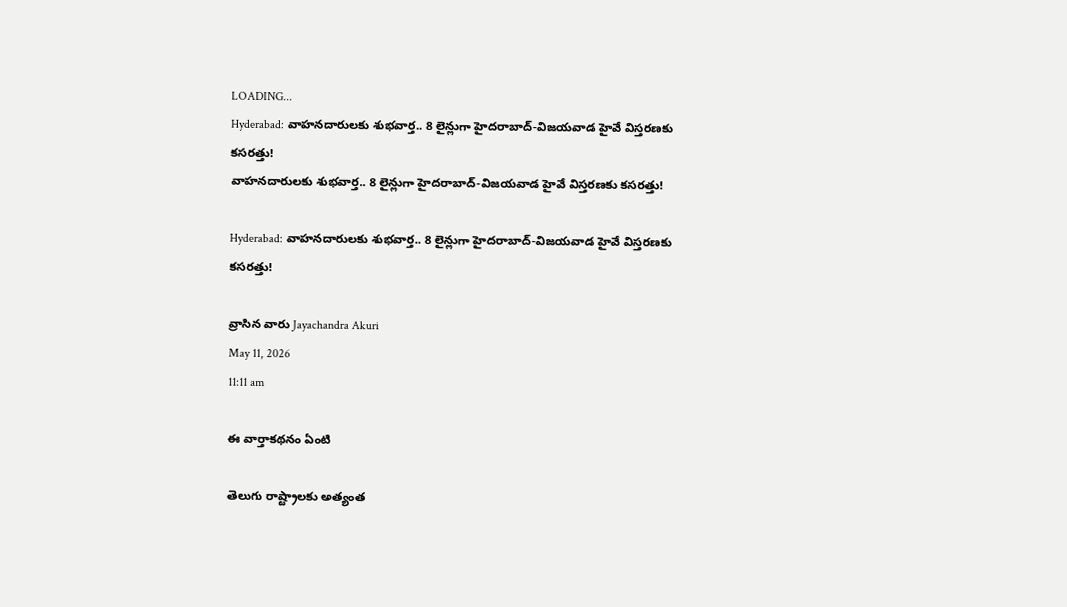LOADING...
Hyderabad: వాహనదారులకు శుభవార్త.. 8 లైన్లుగా హైదరాబాద్-విజయవాడ హైవే విస్తరణకు కసరత్తు!
వాహనదారులకు శుభవార్త.. 8 లైన్లుగా హైదరాబాద్-విజయవాడ హైవే విస్తరణకు కసరత్తు!

Hyderabad: వాహనదారులకు శుభవార్త.. 8 లైన్లుగా హైదరాబాద్-విజయవాడ హైవే విస్తరణకు కసరత్తు!

వ్రాసిన వారు Jayachandra Akuri
May 11, 2026
11:11 am

ఈ వార్తాకథనం ఏంటి

తెలుగు రాష్ట్రాలకు అత్యంత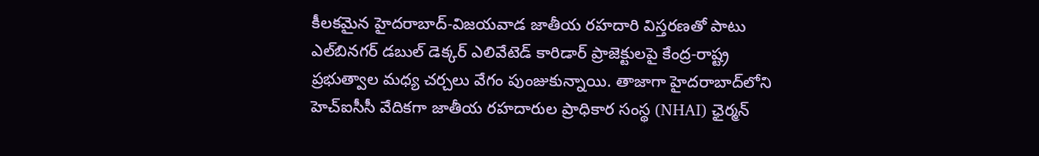కీలకమైన హైదరాబాద్‌-విజయవాడ జాతీయ రహదారి విస్తరణతో పాటు ఎల్‌బినగర్‌ డబుల్‌ డెక్కర్‌ ఎలివేటెడ్‌ కారిడార్‌ ప్రాజెక్టులపై కేంద్ర-రాష్ట్ర ప్రభుత్వాల మధ్య చర్చలు వేగం పుంజుకున్నాయి. తాజాగా హైదరాబాద్‌లోని హెచ్‌ఐసీసీ వేదికగా జాతీయ రహదారుల ప్రాధికార సంస్థ (NHAI) ఛైర్మన్‌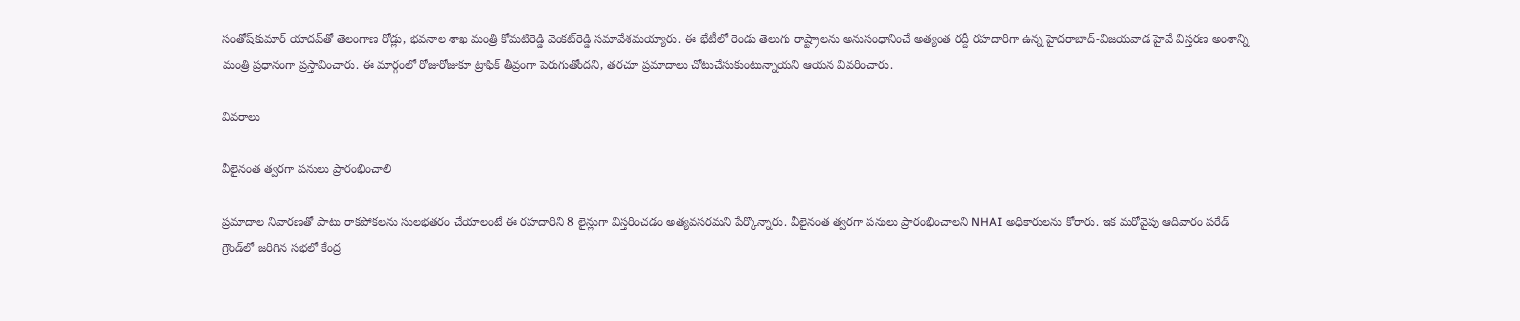సంతోష్‌కుమార్‌ యాదవ్‌తో తెలంగాణ రోడ్లు, భవనాల శాఖ మంత్రి కోమటిరెడ్డి వెంకట్‌రెడ్డి సమావేశమయ్యారు. ఈ భేటీలో రెండు తెలుగు రాష్ట్రాలను అనుసంధానించే అత్యంత రద్దీ రహదారిగా ఉన్న హైదరాబాద్‌-విజయవాడ హైవే విస్తరణ అంశాన్ని మంత్రి ప్రధానంగా ప్రస్తావించారు. ఈ మార్గంలో రోజురోజుకూ ట్రాఫిక్‌ తీవ్రంగా పెరుగుతోందని, తరచూ ప్రమాదాలు చోటుచేసుకుంటున్నాయని ఆయన వివరించారు.

వివరాలు

వీలైనంత త్వరగా పనులు ప్రారంభించాలి

ప్రమాదాల నివారణతో పాటు రాకపోకలను సులభతరం చేయాలంటే ఈ రహదారిని 8 లైన్లుగా విస్తరించడం అత్యవసరమని పేర్కొన్నారు. వీలైనంత త్వరగా పనులు ప్రారంభించాలని NHAI అధికారులను కోరారు. ఇక మరోవైపు ఆదివారం పరేడ్‌ గ్రౌండ్‌లో జరిగిన సభలో కేంద్ర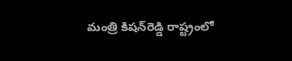మంత్రి కిషన్‌రెడ్డి రాష్ట్రంలో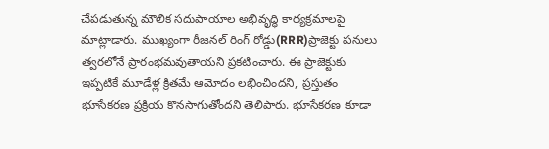చేపడుతున్న మౌలిక సదుపాయాల అభివృద్ధి కార్యక్రమాలపై మాట్లాడారు. ముఖ్యంగా రీజనల్‌ రింగ్‌ రోడ్డు(RRR)ప్రాజెక్టు పనులు త్వరలోనే ప్రారంభమవుతాయని ప్రకటించారు. ఈ ప్రాజెక్టుకు ఇప్పటికే మూడేళ్ల క్రితమే ఆమోదం లభించిందని, ప్రస్తుతం భూసేకరణ ప్రక్రియ కొనసాగుతోందని తెలిపారు. భూసేకరణ కూడా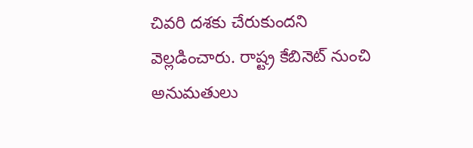చివరి దశకు చేరుకుందని వెల్లడించారు. రాష్ట్ర కేబినెట్‌ నుంచి అనుమతులు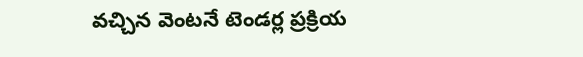వచ్చిన వెంటనే టెండర్ల ప్రక్రియ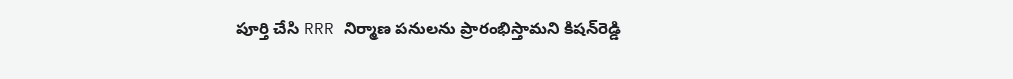పూర్తి చేసి RRR నిర్మాణ పనులను ప్రారంభిస్తామని కిషన్‌రెడ్డి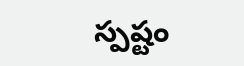స్పష్టం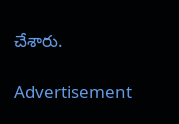చేశారు.

Advertisement